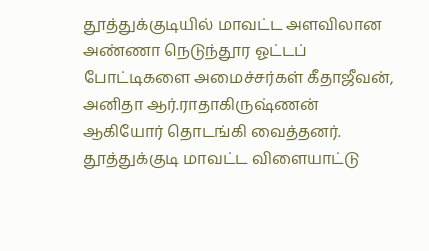தூத்துக்குடியில் மாவட்ட அளவிலான அண்ணா நெடுந்தூர ஓட்டப் போட்டிகளை அமைச்சர்கள் கீதாஜீவன், அனிதா ஆர்.ராதாகிருஷ்ணன் ஆகியோர் தொடங்கி வைத்தனர்.
தூத்துக்குடி மாவட்ட விளையாட்டு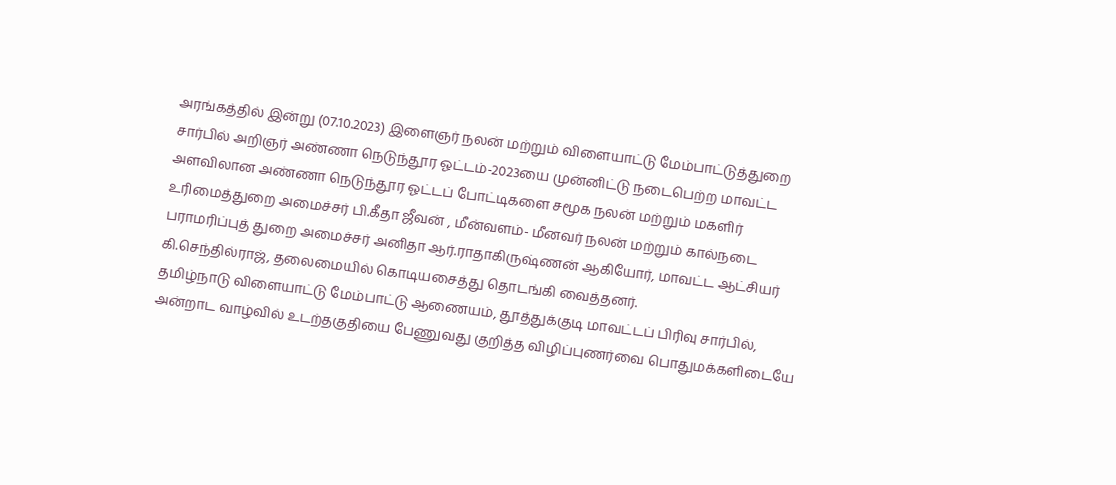அரங்கத்தில் இன்று (07.10.2023) இளைஞர் நலன் மற்றும் விளையாட்டு மேம்பாட்டுத்துறை சார்பில் அறிஞர் அண்ணா நெடுந்தூர ஓட்டம்-2023யை முன்னிட்டு நடைபெற்ற மாவட்ட அளவிலான அண்ணா நெடுந்தூர ஓட்டப் போட்டிகளை சமூக நலன் மற்றும் மகளிர் உரிமைத்துறை அமைச்சர் பி.கீதா ஜீவன் , மீன்வளம்- மீனவர் நலன் மற்றும் கால்நடை பராமரிப்புத் துறை அமைச்சர் அனிதா ஆர்.ராதாகிருஷ்ணன் ஆகியோர், மாவட்ட ஆட்சியர் கி.செந்தில்ராஜ், தலைமையில் கொடியசைத்து தொடங்கி வைத்தனர்.
தமிழ்நாடு விளையாட்டு மேம்பாட்டு ஆணையம், தூத்துக்குடி மாவட்டப் பிரிவு சார்பில், அன்றாட வாழ்வில் உடற்தகுதியை பேணுவது குறித்த விழிப்புணர்வை பொதுமக்களிடையே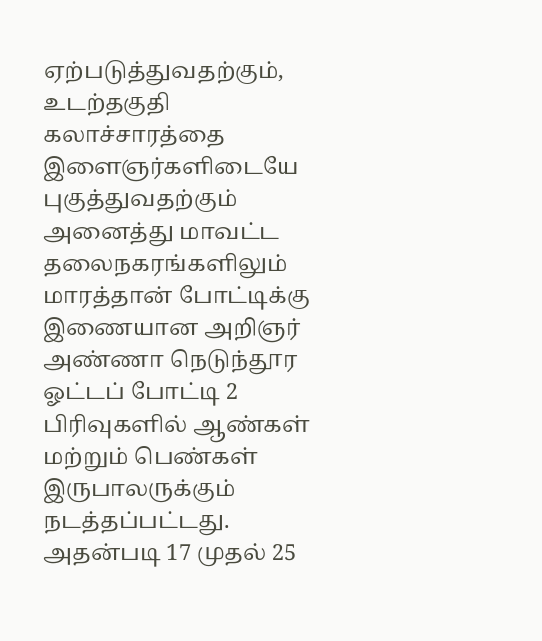ஏற்படுத்துவதற்கும், உடற்தகுதி கலாச்சாரத்தை இளைஞர்களிடையே புகுத்துவதற்கும் அனைத்து மாவட்ட தலைநகரங்களிலும் மாரத்தான் போட்டிக்கு இணையான அறிஞர் அண்ணா நெடுந்தூர ஓட்டப் போட்டி 2 பிரிவுகளில் ஆண்கள் மற்றும் பெண்கள் இருபாலருக்கும் நடத்தப்பட்டது.
அதன்படி 17 முதல் 25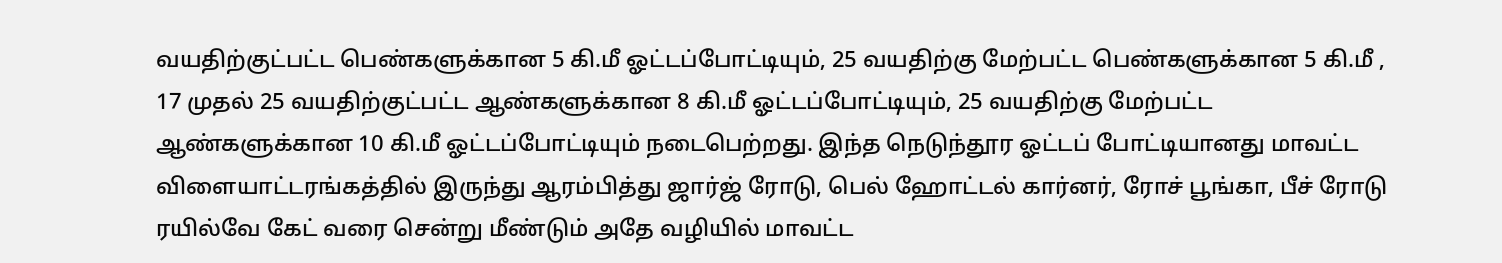வயதிற்குட்பட்ட பெண்களுக்கான 5 கி.மீ ஓட்டப்போட்டியும், 25 வயதிற்கு மேற்பட்ட பெண்களுக்கான 5 கி.மீ , 17 முதல் 25 வயதிற்குட்பட்ட ஆண்களுக்கான 8 கி.மீ ஓட்டப்போட்டியும், 25 வயதிற்கு மேற்பட்ட ஆண்களுக்கான 10 கி.மீ ஓட்டப்போட்டியும் நடைபெற்றது. இந்த நெடுந்தூர ஓட்டப் போட்டியானது மாவட்ட விளையாட்டரங்கத்தில் இருந்து ஆரம்பித்து ஜார்ஜ் ரோடு, பெல் ஹோட்டல் கார்னர், ரோச் பூங்கா, பீச் ரோடு ரயில்வே கேட் வரை சென்று மீண்டும் அதே வழியில் மாவட்ட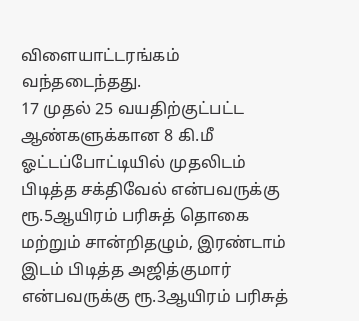விளையாட்டரங்கம் வந்தடைந்தது.
17 முதல் 25 வயதிற்குட்பட்ட ஆண்களுக்கான 8 கி.மீ ஓட்டப்போட்டியில் முதலிடம் பிடித்த சக்திவேல் என்பவருக்கு ரூ.5ஆயிரம் பரிசுத் தொகை மற்றும் சான்றிதழும், இரண்டாம் இடம் பிடித்த அஜித்குமார் என்பவருக்கு ரூ.3ஆயிரம் பரிசுத்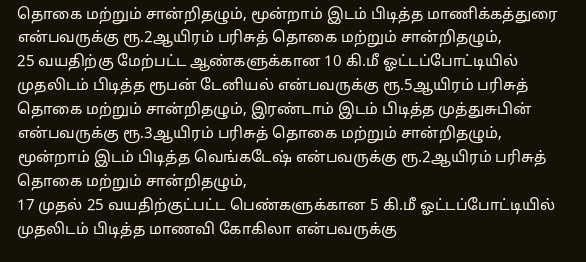தொகை மற்றும் சான்றிதழும், மூன்றாம் இடம் பிடித்த மாணிக்கத்துரை என்பவருக்கு ரூ.2ஆயிரம் பரிசுத் தொகை மற்றும் சான்றிதழும்,
25 வயதிற்கு மேற்பட்ட ஆண்களுக்கான 10 கி.மீ ஓட்டப்போட்டியில் முதலிடம் பிடித்த ரூபன் டேனியல் என்பவருக்கு ரூ.5ஆயிரம் பரிசுத் தொகை மற்றும் சான்றிதழும், இரண்டாம் இடம் பிடித்த முத்துசுபின் என்பவருக்கு ரூ.3ஆயிரம் பரிசுத் தொகை மற்றும் சான்றிதழும், மூன்றாம் இடம் பிடித்த வெங்கடேஷ் என்பவருக்கு ரூ.2ஆயிரம் பரிசுத் தொகை மற்றும் சான்றிதழும்,
17 முதல் 25 வயதிற்குட்பட்ட பெண்களுக்கான 5 கி.மீ ஓட்டப்போட்டியில் முதலிடம் பிடித்த மாணவி கோகிலா என்பவருக்கு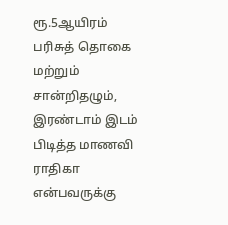ரூ.5ஆயிரம் பரிசுத் தொகை மற்றும் சான்றிதழும், இரண்டாம் இடம் பிடித்த மாணவி ராதிகா என்பவருக்கு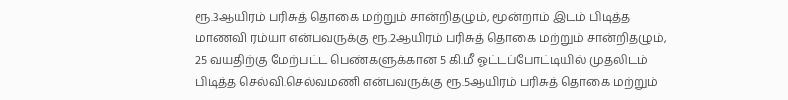ரூ.3ஆயிரம் பரிசுத் தொகை மற்றும் சான்றிதழும், மூன்றாம் இடம் பிடித்த மாணவி ரம்யா என்பவருக்கு ரூ.2ஆயிரம் பரிசுத் தொகை மற்றும் சான்றிதழும்,
25 வயதிற்கு மேற்பட்ட பெண்களுக்கான 5 கி.மீ ஓட்டப்போட்டியில் முதலிடம் பிடித்த செல்வி.செல்வமணி என்பவருக்கு ரூ.5ஆயிரம் பரிசுத் தொகை மற்றும்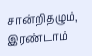சான்றிதழும், இரண்டாம்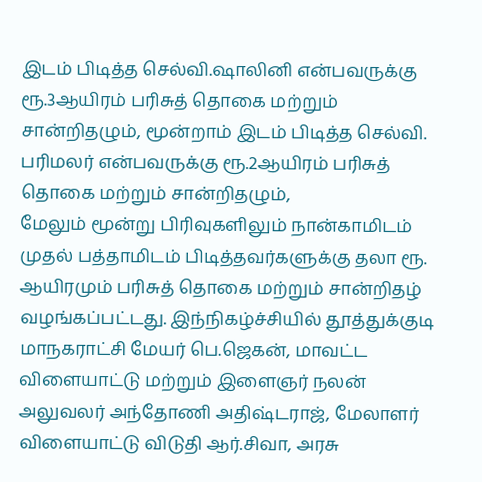இடம் பிடித்த செல்வி.ஷாலினி என்பவருக்கு ரூ.3ஆயிரம் பரிசுத் தொகை மற்றும் சான்றிதழும், மூன்றாம் இடம் பிடித்த செல்வி. பரிமலர் என்பவருக்கு ரூ.2ஆயிரம் பரிசுத் தொகை மற்றும் சான்றிதழும்,
மேலும் மூன்று பிரிவுகளிலும் நான்காமிடம் முதல் பத்தாமிடம் பிடித்தவர்களுக்கு தலா ரூ. ஆயிரமும் பரிசுத் தொகை மற்றும் சான்றிதழ் வழங்கப்பட்டது. இந்நிகழ்ச்சியில் தூத்துக்குடி மாநகராட்சி மேயர் பெ.ஜெகன், மாவட்ட விளையாட்டு மற்றும் இளைஞர் நலன் அலுவலர் அந்தோணி அதிஷ்டராஜ், மேலாளர் விளையாட்டு விடுதி ஆர்.சிவா, அரசு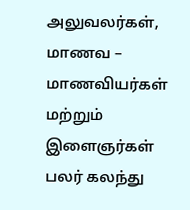அலுவலர்கள், மாணவ – மாணவியர்கள் மற்றும் இளைஞர்கள் பலர் கலந்து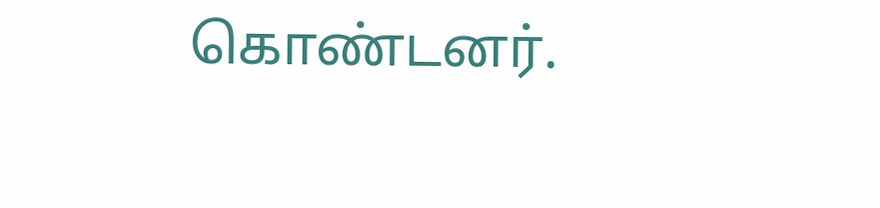கொண்டனர்.